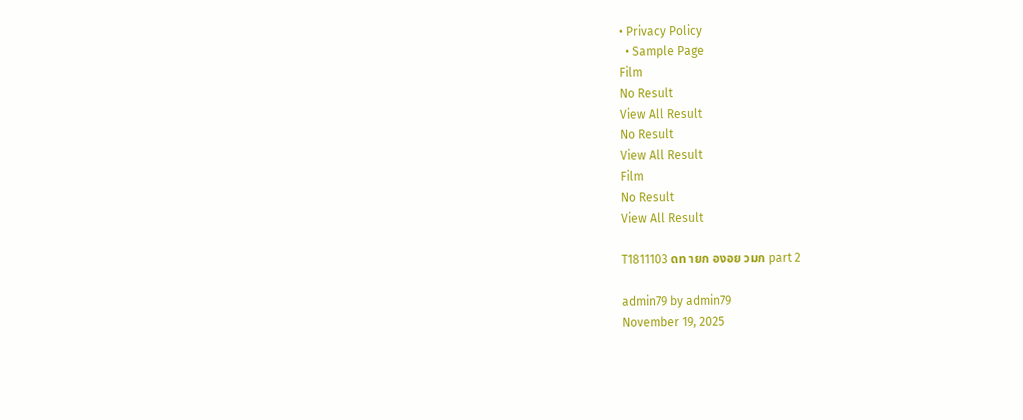• Privacy Policy
  • Sample Page
Film
No Result
View All Result
No Result
View All Result
Film
No Result
View All Result

T1811103 ดท ายก องอย วมก part 2

admin79 by admin79
November 19, 2025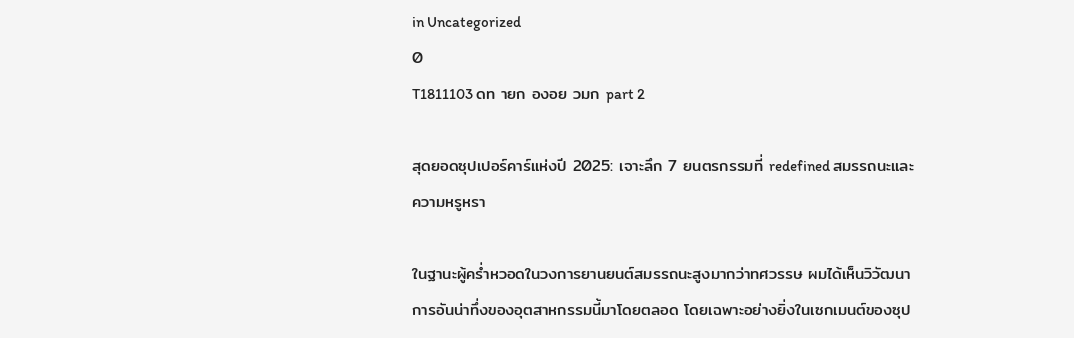in Uncategorized
0
T1811103 ดท ายก องอย วมก part 2

สุดยอดซุปเปอร์คาร์แห่งปี 2025: เจาะลึก 7 ยนตรกรรมที่ redefined สมรรถนะและความหรูหรา

ในฐานะผู้คร่ำหวอดในวงการยานยนต์สมรรถนะสูงมากว่าทศวรรษ ผมได้เห็นวิวัฒนาการอันน่าทึ่งของอุตสาหกรรมนี้มาโดยตลอด โดยเฉพาะอย่างยิ่งในเซกเมนต์ของซุป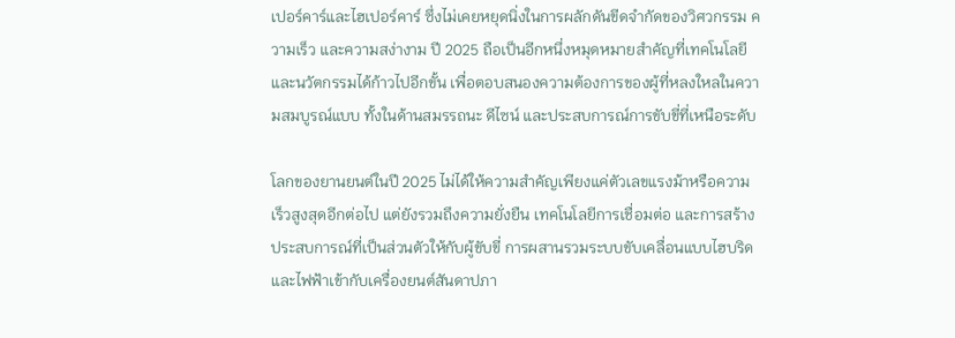เปอร์คาร์และไฮเปอร์คาร์ ซึ่งไม่เคยหยุดนิ่งในการผลักดันขีดจำกัดของวิศวกรรม ความเร็ว และความสง่างาม ปี 2025 ถือเป็นอีกหนึ่งหมุดหมายสำคัญที่เทคโนโลยีและนวัตกรรมได้ก้าวไปอีกขั้น เพื่อตอบสนองความต้องการของผู้ที่หลงใหลในความสมบูรณ์แบบ ทั้งในด้านสมรรถนะ ดีไซน์ และประสบการณ์การขับขี่ที่เหนือระดับ

โลกของยานยนต์ในปี 2025 ไม่ได้ให้ความสำคัญเพียงแค่ตัวเลขแรงม้าหรือความเร็วสูงสุดอีกต่อไป แต่ยังรวมถึงความยั่งยืน เทคโนโลยีการเชื่อมต่อ และการสร้างประสบการณ์ที่เป็นส่วนตัวให้กับผู้ขับขี่ การผสานรวมระบบขับเคลื่อนแบบไฮบริดและไฟฟ้าเข้ากับเครื่องยนต์สันดาปภา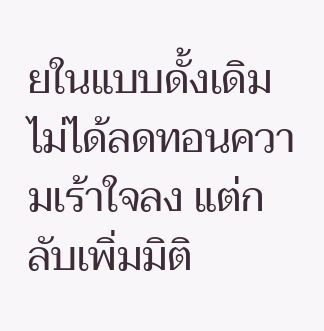ยในแบบดั้งเดิม ไม่ได้ลดทอนความเร้าใจลง แต่กลับเพิ่มมิติ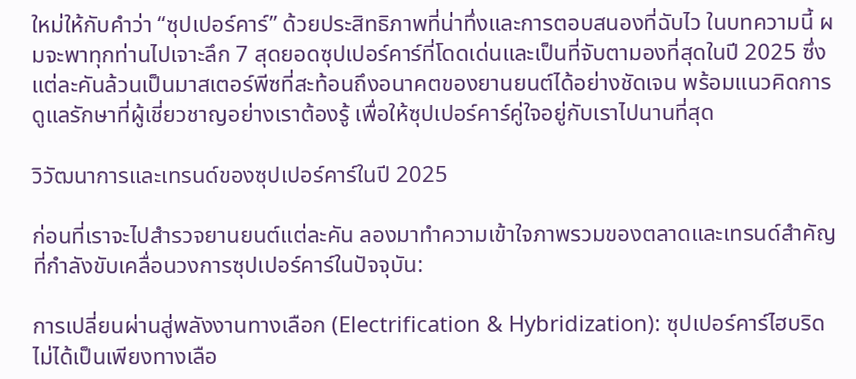ใหม่ให้กับคำว่า “ซุปเปอร์คาร์” ด้วยประสิทธิภาพที่น่าทึ่งและการตอบสนองที่ฉับไว ในบทความนี้ ผมจะพาทุกท่านไปเจาะลึก 7 สุดยอดซุปเปอร์คาร์ที่โดดเด่นและเป็นที่จับตามองที่สุดในปี 2025 ซึ่งแต่ละคันล้วนเป็นมาสเตอร์พีซที่สะท้อนถึงอนาคตของยานยนต์ได้อย่างชัดเจน พร้อมแนวคิดการดูแลรักษาที่ผู้เชี่ยวชาญอย่างเราต้องรู้ เพื่อให้ซุปเปอร์คาร์คู่ใจอยู่กับเราไปนานที่สุด

วิวัฒนาการและเทรนด์ของซุปเปอร์คาร์ในปี 2025

ก่อนที่เราจะไปสำรวจยานยนต์แต่ละคัน ลองมาทำความเข้าใจภาพรวมของตลาดและเทรนด์สำคัญที่กำลังขับเคลื่อนวงการซุปเปอร์คาร์ในปัจจุบัน:

การเปลี่ยนผ่านสู่พลังงานทางเลือก (Electrification & Hybridization): ซุปเปอร์คาร์ไฮบริดไม่ได้เป็นเพียงทางเลือ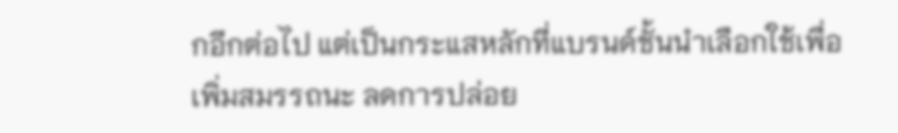กอีกต่อไป แต่เป็นกระแสหลักที่แบรนด์ชั้นนำเลือกใช้เพื่อเพิ่มสมรรถนะ ลดการปล่อย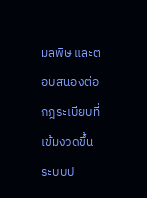มลพิษ และตอบสนองต่อกฎระเบียบที่เข้มงวดขึ้น ระบบป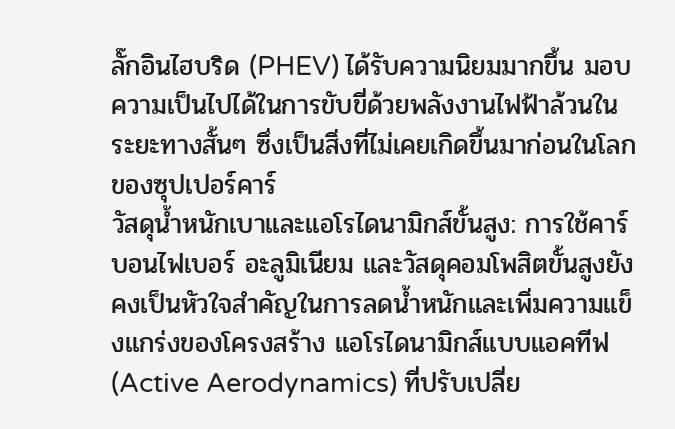ลั๊กอินไฮบริด (PHEV) ได้รับความนิยมมากขึ้น มอบความเป็นไปได้ในการขับขี่ด้วยพลังงานไฟฟ้าล้วนในระยะทางสั้นๆ ซึ่งเป็นสิ่งที่ไม่เคยเกิดขึ้นมาก่อนในโลกของซุปเปอร์คาร์
วัสดุน้ำหนักเบาและแอโรไดนามิกส์ขั้นสูง: การใช้คาร์บอนไฟเบอร์ อะลูมิเนียม และวัสดุคอมโพสิตขั้นสูงยังคงเป็นหัวใจสำคัญในการลดน้ำหนักและเพิ่มความแข็งแกร่งของโครงสร้าง แอโรไดนามิกส์แบบแอคทีฟ (Active Aerodynamics) ที่ปรับเปลี่ย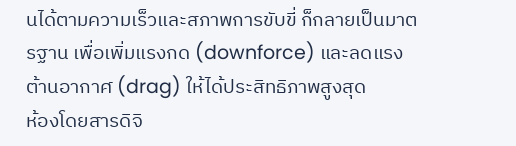นได้ตามความเร็วและสภาพการขับขี่ ก็กลายเป็นมาตรฐาน เพื่อเพิ่มแรงกด (downforce) และลดแรงต้านอากาศ (drag) ให้ได้ประสิทธิภาพสูงสุด
ห้องโดยสารดิจิ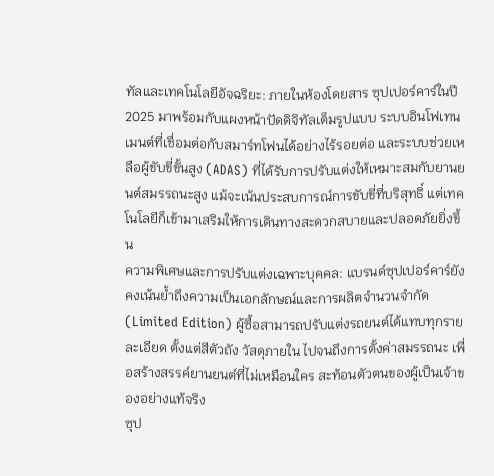ทัลและเทคโนโลยีอัจฉริยะ: ภายในห้องโดยสาร ซุปเปอร์คาร์ในปี 2025 มาพร้อมกับแผงหน้าปัดดิจิทัลเต็มรูปแบบ ระบบอินโฟเทนเมนต์ที่เชื่อมต่อกับสมาร์ทโฟนได้อย่างไร้รอยต่อ และระบบช่วยเหลือผู้ขับขี่ขั้นสูง (ADAS) ที่ได้รับการปรับแต่งให้เหมาะสมกับยานยนต์สมรรถนะสูง แม้จะเน้นประสบการณ์การขับขี่ที่บริสุทธิ์ แต่เทคโนโลยีก็เข้ามาเสริมให้การเดินทางสะดวกสบายและปลอดภัยยิ่งขึ้น
ความพิเศษและการปรับแต่งเฉพาะบุคคล: แบรนด์ซุปเปอร์คาร์ยังคงเน้นย้ำถึงความเป็นเอกลักษณ์และการผลิตจำนวนจำกัด (Limited Edition) ผู้ซื้อสามารถปรับแต่งรถยนต์ได้แทบทุกรายละเอียด ตั้งแต่สีตัวถัง วัสดุภายใน ไปจนถึงการตั้งค่าสมรรถนะ เพื่อสร้างสรรค์ยานยนต์ที่ไม่เหมือนใคร สะท้อนตัวตนของผู้เป็นเจ้าของอย่างแท้จริง
ซุป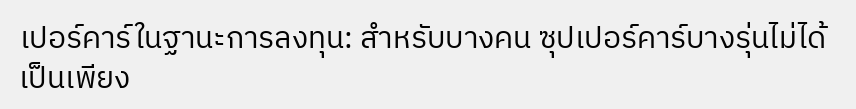เปอร์คาร์ในฐานะการลงทุน: สำหรับบางคน ซุปเปอร์คาร์บางรุ่นไม่ได้เป็นเพียง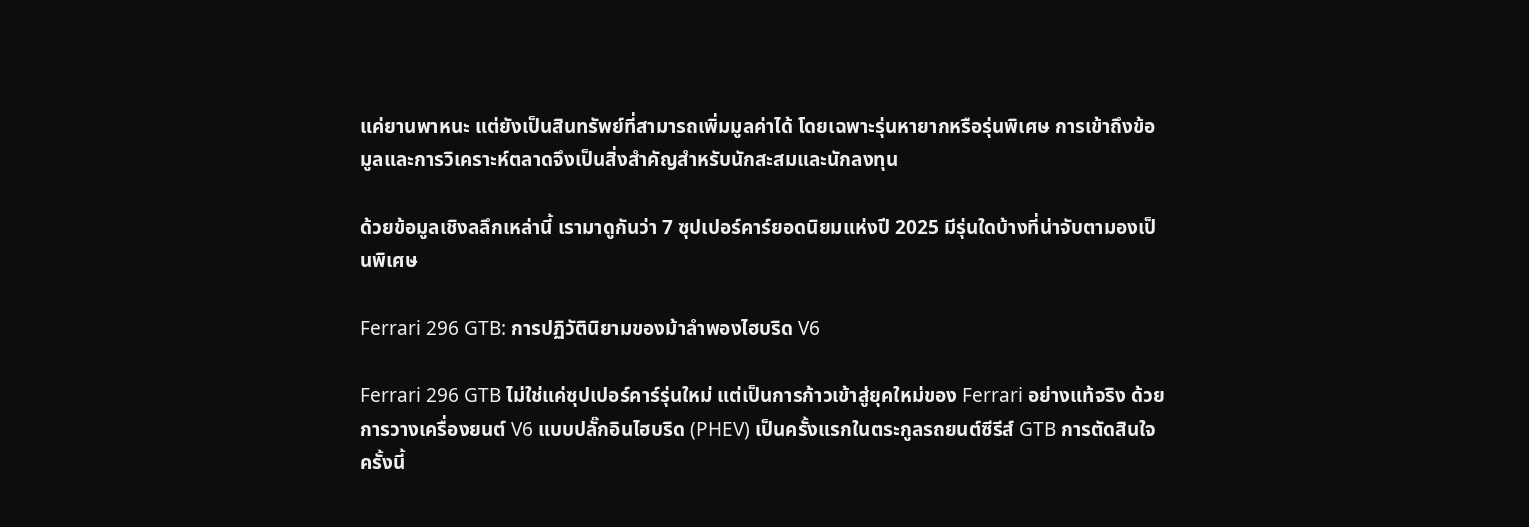แค่ยานพาหนะ แต่ยังเป็นสินทรัพย์ที่สามารถเพิ่มมูลค่าได้ โดยเฉพาะรุ่นหายากหรือรุ่นพิเศษ การเข้าถึงข้อมูลและการวิเคราะห์ตลาดจึงเป็นสิ่งสำคัญสำหรับนักสะสมและนักลงทุน

ด้วยข้อมูลเชิงลลึกเหล่านี้ เรามาดูกันว่า 7 ซุปเปอร์คาร์ยอดนิยมแห่งปี 2025 มีรุ่นใดบ้างที่น่าจับตามองเป็นพิเศษ

Ferrari 296 GTB: การปฏิวัตินิยามของม้าลำพองไฮบริด V6

Ferrari 296 GTB ไม่ใช่แค่ซุปเปอร์คาร์รุ่นใหม่ แต่เป็นการก้าวเข้าสู่ยุคใหม่ของ Ferrari อย่างแท้จริง ด้วยการวางเครื่องยนต์ V6 แบบปลั๊กอินไฮบริด (PHEV) เป็นครั้งแรกในตระกูลรถยนต์ซีรีส์ GTB การตัดสินใจครั้งนี้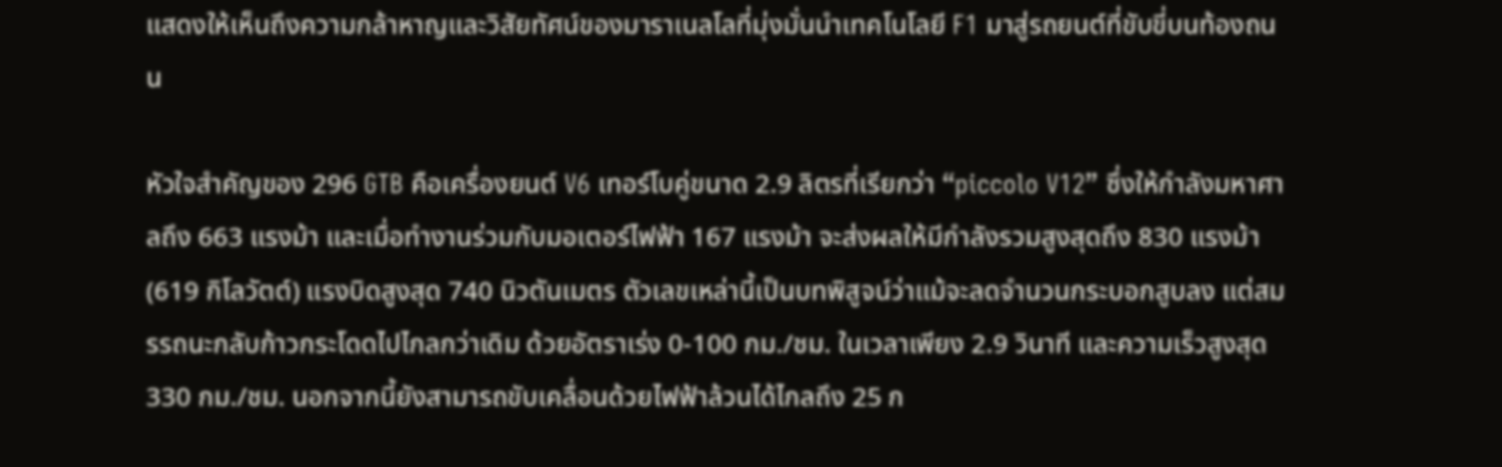แสดงให้เห็นถึงความกล้าหาญและวิสัยทัศน์ของมาราเนลโลที่มุ่งมั่นนำเทคโนโลยี F1 มาสู่รถยนต์ที่ขับขี่บนท้องถนน

หัวใจสำคัญของ 296 GTB คือเครื่องยนต์ V6 เทอร์โบคู่ขนาด 2.9 ลิตรที่เรียกว่า “piccolo V12” ซึ่งให้กำลังมหาศาลถึง 663 แรงม้า และเมื่อทำงานร่วมกับมอเตอร์ไฟฟ้า 167 แรงม้า จะส่งผลให้มีกำลังรวมสูงสุดถึง 830 แรงม้า (619 กิโลวัตต์) แรงบิดสูงสุด 740 นิวตันเมตร ตัวเลขเหล่านี้เป็นบทพิสูจน์ว่าแม้จะลดจำนวนกระบอกสูบลง แต่สมรรถนะกลับก้าวกระโดดไปไกลกว่าเดิม ด้วยอัตราเร่ง 0-100 กม./ชม. ในเวลาเพียง 2.9 วินาที และความเร็วสูงสุด 330 กม./ชม. นอกจากนี้ยังสามารถขับเคลื่อนด้วยไฟฟ้าล้วนได้ไกลถึง 25 ก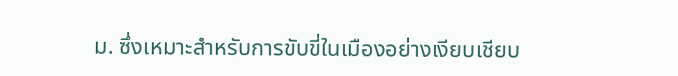ม. ซึ่งเหมาะสำหรับการขับขี่ในเมืองอย่างเงียบเชียบ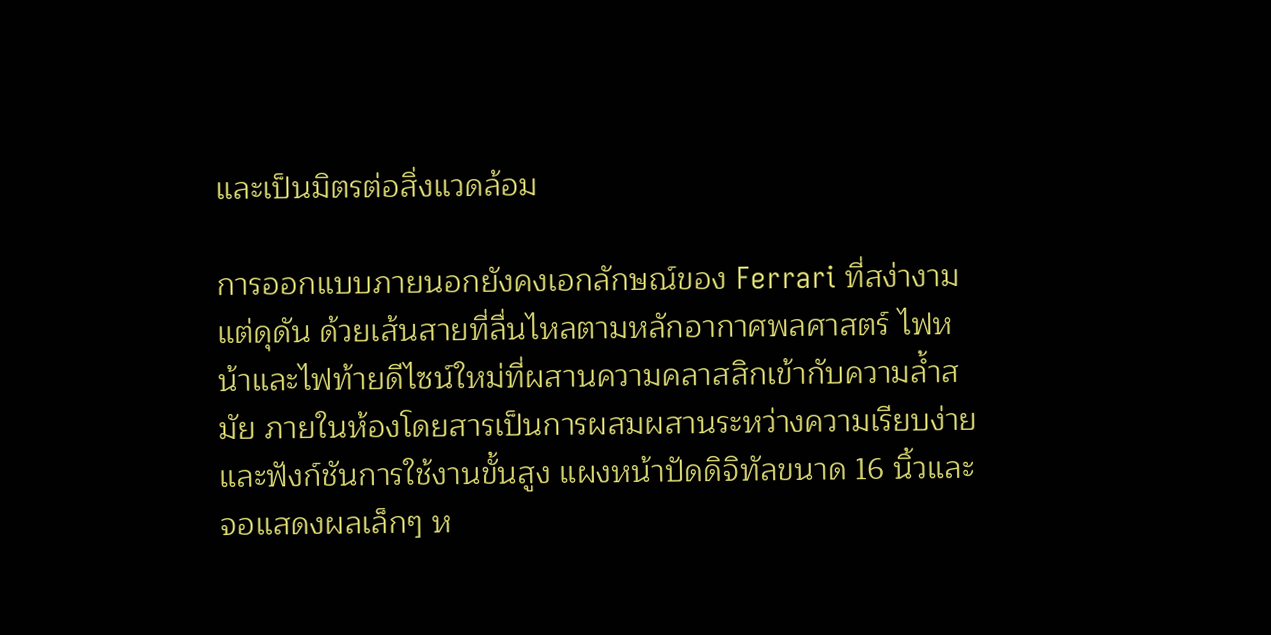และเป็นมิตรต่อสิ่งแวดล้อม

การออกแบบภายนอกยังคงเอกลักษณ์ของ Ferrari ที่สง่างามแต่ดุดัน ด้วยเส้นสายที่ลื่นไหลตามหลักอากาศพลศาสตร์ ไฟหน้าและไฟท้ายดีไซน์ใหม่ที่ผสานความคลาสสิกเข้ากับความล้ำสมัย ภายในห้องโดยสารเป็นการผสมผสานระหว่างความเรียบง่ายและฟังก์ชันการใช้งานขั้นสูง แผงหน้าปัดดิจิทัลขนาด 16 นิ้วและจอแสดงผลเล็กๆ ห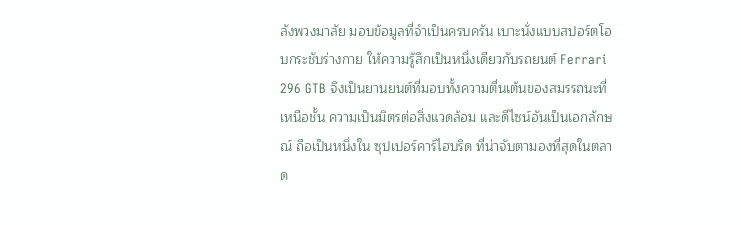ลังพวงมาลัย มอบข้อมูลที่จำเป็นครบครัน เบาะนั่งแบบสปอร์ตโอบกระชับร่างกาย ให้ความรู้สึกเป็นหนึ่งเดียวกับรถยนต์ Ferrari 296 GTB จึงเป็นยานยนต์ที่มอบทั้งความตื่นเต้นของสมรรถนะที่เหนือชั้น ความเป็นมิตรต่อสิ่งแวดล้อม และดีไซน์อันเป็นเอกลักษณ์ ถือเป็นหนึ่งใน ซุปเปอร์คาร์ไฮบริด ที่น่าจับตามองที่สุดในตลาด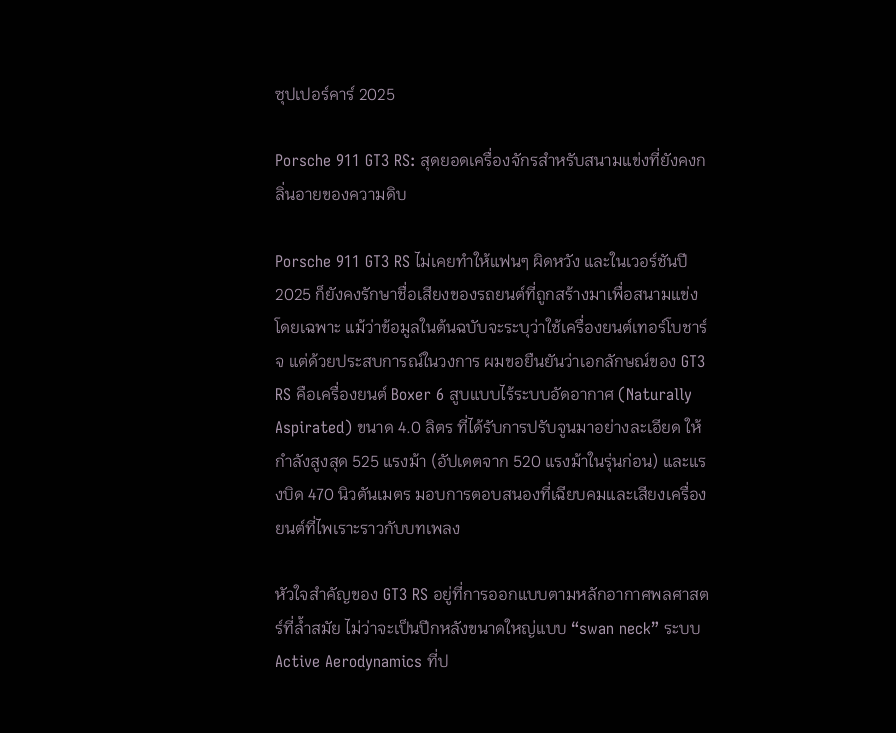ซุปเปอร์คาร์ 2025

Porsche 911 GT3 RS: สุดยอดเครื่องจักรสำหรับสนามแข่งที่ยังคงกลิ่นอายของความดิบ

Porsche 911 GT3 RS ไม่เคยทำให้แฟนๆ ผิดหวัง และในเวอร์ชันปี 2025 ก็ยังคงรักษาชื่อเสียงของรถยนต์ที่ถูกสร้างมาเพื่อสนามแข่งโดยเฉพาะ แม้ว่าข้อมูลในต้นฉบับจะระบุว่าใช้เครื่องยนต์เทอร์โบชาร์จ แต่ด้วยประสบการณ์ในวงการ ผมขอยืนยันว่าเอกลักษณ์ของ GT3 RS คือเครื่องยนต์ Boxer 6 สูบแบบไร้ระบบอัดอากาศ (Naturally Aspirated) ขนาด 4.0 ลิตร ที่ได้รับการปรับจูนมาอย่างละเอียด ให้กำลังสูงสุด 525 แรงม้า (อัปเดตจาก 520 แรงม้าในรุ่นก่อน) และแรงบิด 470 นิวตันเมตร มอบการตอบสนองที่เฉียบคมและเสียงเครื่องยนต์ที่ไพเราะราวกับบทเพลง

หัวใจสำคัญของ GT3 RS อยู่ที่การออกแบบตามหลักอากาศพลศาสตร์ที่ล้ำสมัย ไม่ว่าจะเป็นปีกหลังขนาดใหญ่แบบ “swan neck” ระบบ Active Aerodynamics ที่ป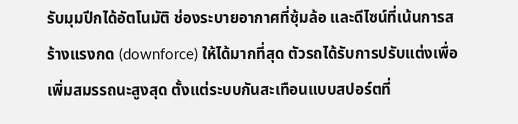รับมุมปีกได้อัตโนมัติ ช่องระบายอากาศที่ซุ้มล้อ และดีไซน์ที่เน้นการสร้างแรงกด (downforce) ให้ได้มากที่สุด ตัวรถได้รับการปรับแต่งเพื่อเพิ่มสมรรถนะสูงสุด ตั้งแต่ระบบกันสะเทือนแบบสปอร์ตที่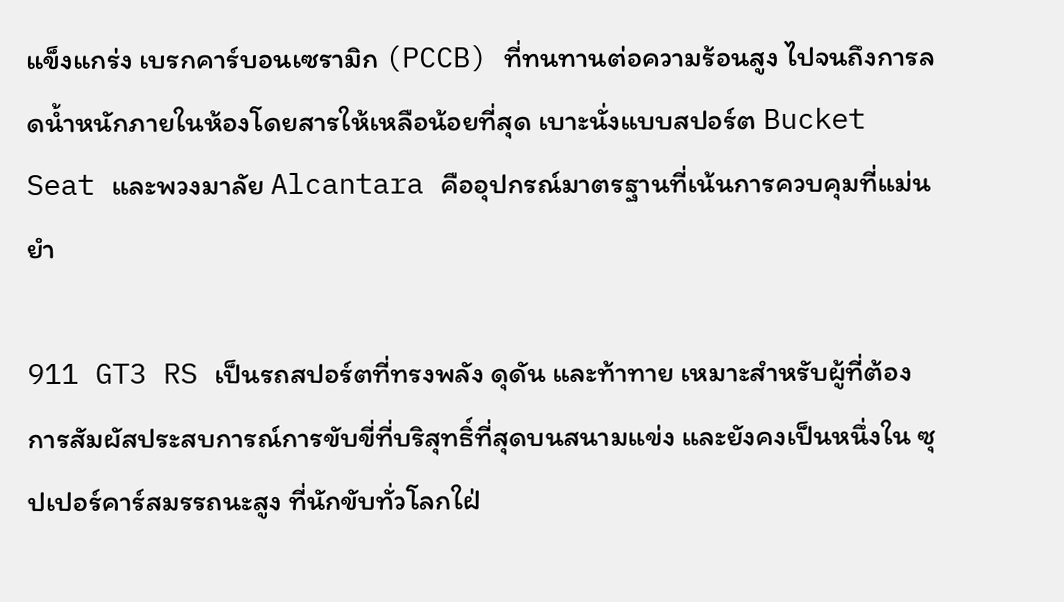แข็งแกร่ง เบรกคาร์บอนเซรามิก (PCCB) ที่ทนทานต่อความร้อนสูง ไปจนถึงการลดน้ำหนักภายในห้องโดยสารให้เหลือน้อยที่สุด เบาะนั่งแบบสปอร์ต Bucket Seat และพวงมาลัย Alcantara คืออุปกรณ์มาตรฐานที่เน้นการควบคุมที่แม่นยำ

911 GT3 RS เป็นรถสปอร์ตที่ทรงพลัง ดุดัน และท้าทาย เหมาะสำหรับผู้ที่ต้องการสัมผัสประสบการณ์การขับขี่ที่บริสุทธิ์ที่สุดบนสนามแข่ง และยังคงเป็นหนึ่งใน ซุปเปอร์คาร์สมรรถนะสูง ที่นักขับทั่วโลกใฝ่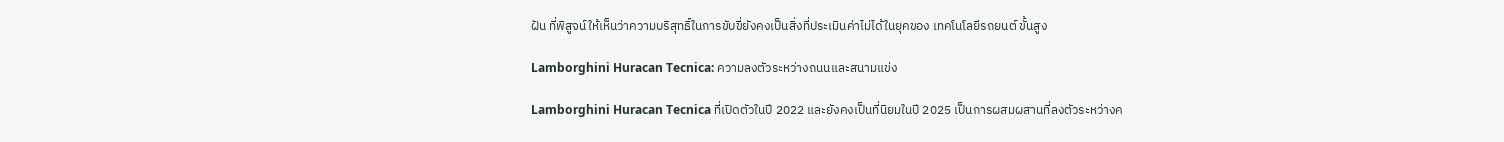ฝัน ที่พิสูจน์ให้เห็นว่าความบริสุทธิ์ในการขับขี่ยังคงเป็นสิ่งที่ประเมินค่าไม่ได้ในยุคของ เทคโนโลยีรถยนต์ ขั้นสูง

Lamborghini Huracan Tecnica: ความลงตัวระหว่างถนนและสนามแข่ง

Lamborghini Huracan Tecnica ที่เปิดตัวในปี 2022 และยังคงเป็นที่นิยมในปี 2025 เป็นการผสมผสานที่ลงตัวระหว่างค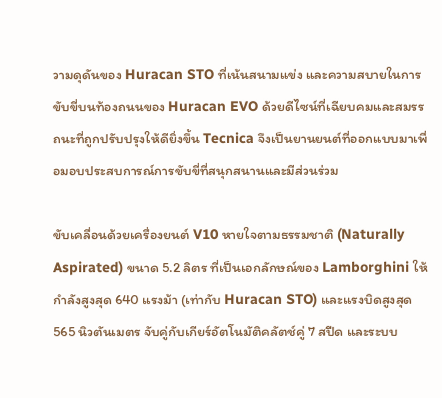วามดุดันของ Huracan STO ที่เน้นสนามแข่ง และความสบายในการขับขี่บนท้องถนนของ Huracan EVO ด้วยดีไซน์ที่เฉียบคมและสมรรถนะที่ถูกปรับปรุงให้ดียิ่งขึ้น Tecnica จึงเป็นยานยนต์ที่ออกแบบมาเพื่อมอบประสบการณ์การขับขี่ที่สนุกสนานและมีส่วนร่วม

ขับเคลื่อนด้วยเครื่องยนต์ V10 หายใจตามธรรมชาติ (Naturally Aspirated) ขนาด 5.2 ลิตร ที่เป็นเอกลักษณ์ของ Lamborghini ให้กำลังสูงสุด 640 แรงม้า (เท่ากับ Huracan STO) และแรงบิดสูงสุด 565 นิวตันเมตร จับคู่กับเกียร์อัตโนมัติคลัตช์คู่ 7 สปีด และระบบ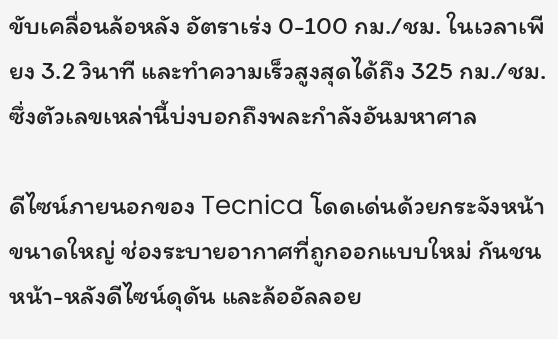ขับเคลื่อนล้อหลัง อัตราเร่ง 0-100 กม./ชม. ในเวลาเพียง 3.2 วินาที และทำความเร็วสูงสุดได้ถึง 325 กม./ชม. ซึ่งตัวเลขเหล่านี้บ่งบอกถึงพละกำลังอันมหาศาล

ดีไซน์ภายนอกของ Tecnica โดดเด่นด้วยกระจังหน้าขนาดใหญ่ ช่องระบายอากาศที่ถูกออกแบบใหม่ กันชนหน้า-หลังดีไซน์ดุดัน และล้ออัลลอย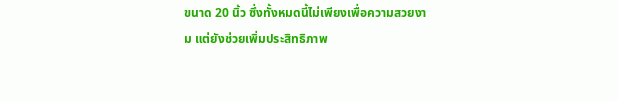ขนาด 20 นิ้ว ซึ่งทั้งหมดนี้ไม่เพียงเพื่อความสวยงาม แต่ยังช่วยเพิ่มประสิทธิภาพ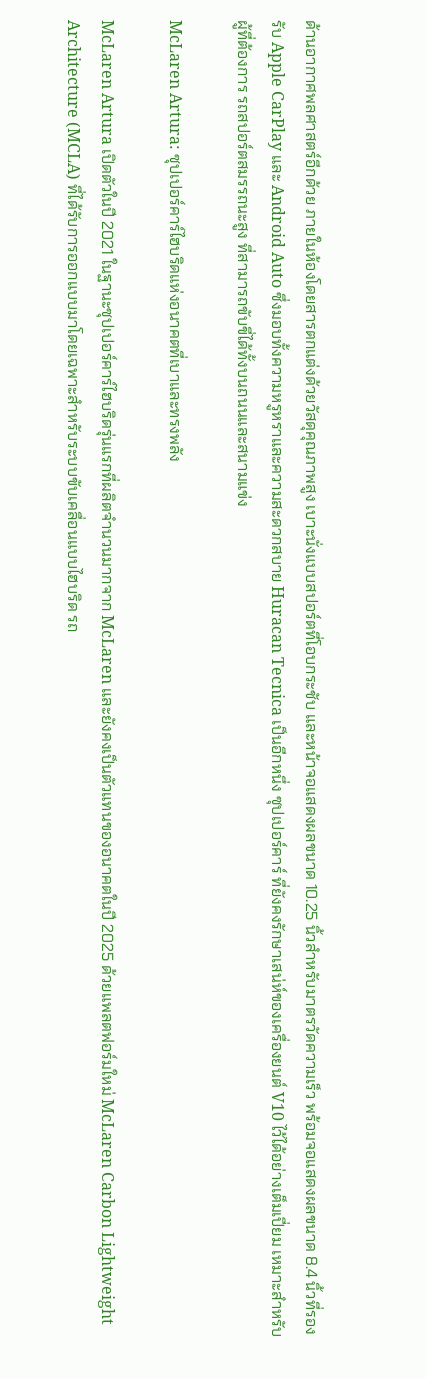ด้านอากาศพลศาสตร์อีกด้วย ภายในห้องโดยสารตกแต่งด้วยวัสดุคุณภาพสูง เบาะนั่งแบบสปอร์ตที่โอบกระชับ และหน้าจอแสดงผลขนาด 10.25 นิ้วสำหรับมาตรวัดความเร็ว พร้อมจอแสดงผลขนาด 8.4 นิ้วที่รองรับ Apple CarPlay และ Android Auto ซึ่งมอบทั้งความหรูหราและความสะดวกสบาย Huracan Tecnica เป็นอีกหนึ่ง ซุปเปอร์คาร์ ที่ยังคงรักษาเสน่ห์ของเครื่องยนต์ V10 ไว้ได้อย่างเต็มเปี่ยม เหมาะสำหรับผู้ที่ต้องการ รถสปอร์ตสมรรถนะสูง ที่สามารถขับขี่ได้ทั้งบนถนนและสนามแข่ง

McLaren Artura: ซุปเปอร์คาร์ไฮบริดแห่งอนาคตที่เบาและทรงพลัง

McLaren Artura เปิดตัวในปี 2021 ในฐานะซุปเปอร์คาร์ไฮบริดรุ่นแรกที่ผลิตจำนวนมากจาก McLaren และยังคงเป็นตัวแทนของอนาคตในปี 2025 ด้วยแพลตฟอร์มใหม่ McLaren Carbon Lightweight Architecture (MCLA) ที่ได้รับการออกแบบมาโดยเฉพาะสำหรับระบบขับเคลื่อนแบบไฮบริด รถ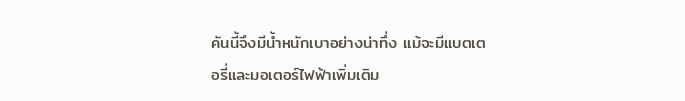คันนี้จึงมีน้ำหนักเบาอย่างน่าทึ่ง แม้จะมีแบตเตอรี่และมอเตอร์ไฟฟ้าเพิ่มเติม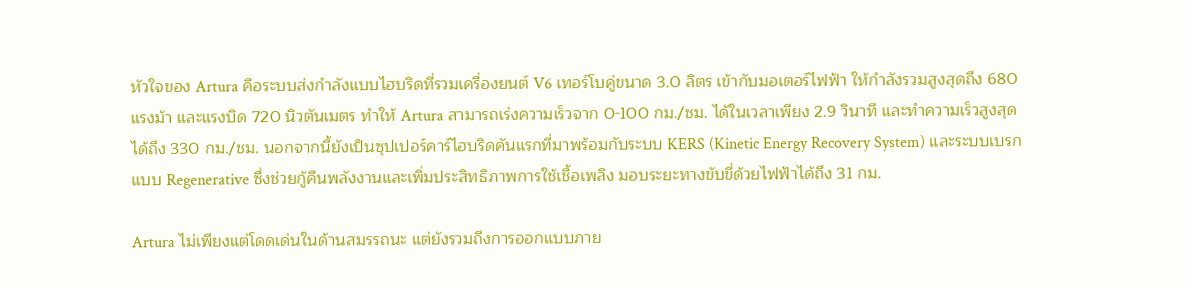หัวใจของ Artura คือระบบส่งกำลังแบบไฮบริดที่รวมเครื่องยนต์ V6 เทอร์โบคู่ขนาด 3.0 ลิตร เข้ากับมอเตอร์ไฟฟ้า ให้กำลังรวมสูงสุดถึง 680 แรงม้า และแรงบิด 720 นิวตันเมตร ทำให้ Artura สามารถเร่งความเร็วจาก 0-100 กม./ชม. ได้ในเวลาเพียง 2.9 วินาที และทำความเร็วสูงสุดได้ถึง 330 กม./ชม. นอกจากนี้ยังเป็นซุปเปอร์คาร์ไฮบริดคันแรกที่มาพร้อมกับระบบ KERS (Kinetic Energy Recovery System) และระบบเบรกแบบ Regenerative ซึ่งช่วยกู้คืนพลังงานและเพิ่มประสิทธิภาพการใช้เชื้อเพลิง มอบระยะทางขับขี่ด้วยไฟฟ้าได้ถึง 31 กม.

Artura ไม่เพียงแต่โดดเด่นในด้านสมรรถนะ แต่ยังรวมถึงการออกแบบภาย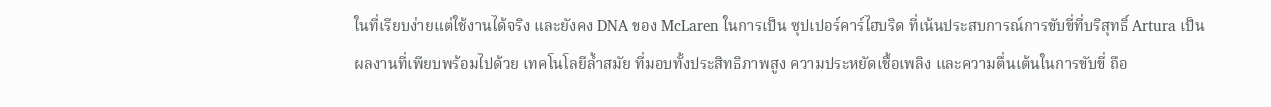ในที่เรียบง่ายแต่ใช้งานได้จริง และยังคง DNA ของ McLaren ในการเป็น ซุปเปอร์คาร์ไฮบริด ที่เน้นประสบการณ์การขับขี่ที่บริสุทธิ์ Artura เป็นผลงานที่เพียบพร้อมไปด้วย เทคโนโลยีล้ำสมัย ที่มอบทั้งประสิทธิภาพสูง ความประหยัดเชื้อเพลิง และความตื่นเต้นในการขับขี่ ถือ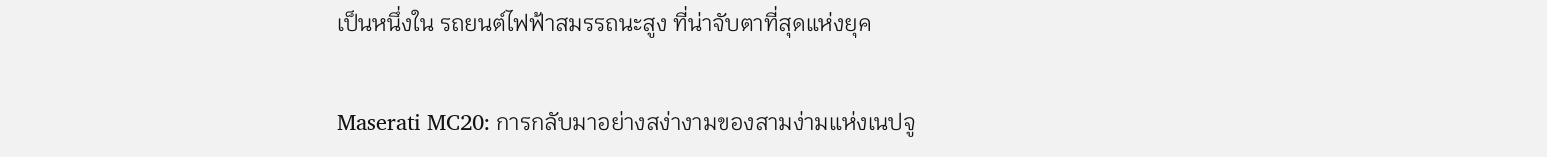เป็นหนึ่งใน รถยนต์ไฟฟ้าสมรรถนะสูง ที่น่าจับตาที่สุดแห่งยุค

Maserati MC20: การกลับมาอย่างสง่างามของสามง่ามแห่งเนปจู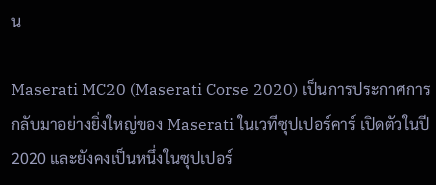น

Maserati MC20 (Maserati Corse 2020) เป็นการประกาศการกลับมาอย่างยิ่งใหญ่ของ Maserati ในเวทีซุปเปอร์คาร์ เปิดตัวในปี 2020 และยังคงเป็นหนึ่งในซุปเปอร์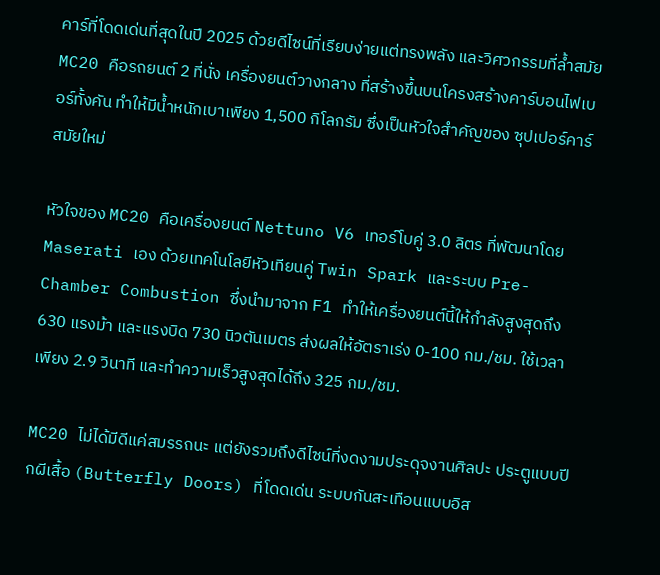คาร์ที่โดดเด่นที่สุดในปี 2025 ด้วยดีไซน์ที่เรียบง่ายแต่ทรงพลัง และวิศวกรรมที่ล้ำสมัย MC20 คือรถยนต์ 2 ที่นั่ง เครื่องยนต์วางกลาง ที่สร้างขึ้นบนโครงสร้างคาร์บอนไฟเบอร์ทั้งคัน ทำให้มีน้ำหนักเบาเพียง 1,500 กิโลกรัม ซึ่งเป็นหัวใจสำคัญของ ซุปเปอร์คาร์ สมัยใหม่

หัวใจของ MC20 คือเครื่องยนต์ Nettuno V6 เทอร์โบคู่ 3.0 ลิตร ที่พัฒนาโดย Maserati เอง ด้วยเทคโนโลยีหัวเทียนคู่ Twin Spark และระบบ Pre-Chamber Combustion ซึ่งนำมาจาก F1 ทำให้เครื่องยนต์นี้ให้กำลังสูงสุดถึง 630 แรงม้า และแรงบิด 730 นิวตันเมตร ส่งผลให้อัตราเร่ง 0-100 กม./ชม. ใช้เวลาเพียง 2.9 วินาที และทำความเร็วสูงสุดได้ถึง 325 กม./ชม.

MC20 ไม่ได้มีดีแค่สมรรถนะ แต่ยังรวมถึงดีไซน์ที่งดงามประดุจงานศิลปะ ประตูแบบปีกผีเสื้อ (Butterfly Doors) ที่โดดเด่น ระบบกันสะเทือนแบบอิส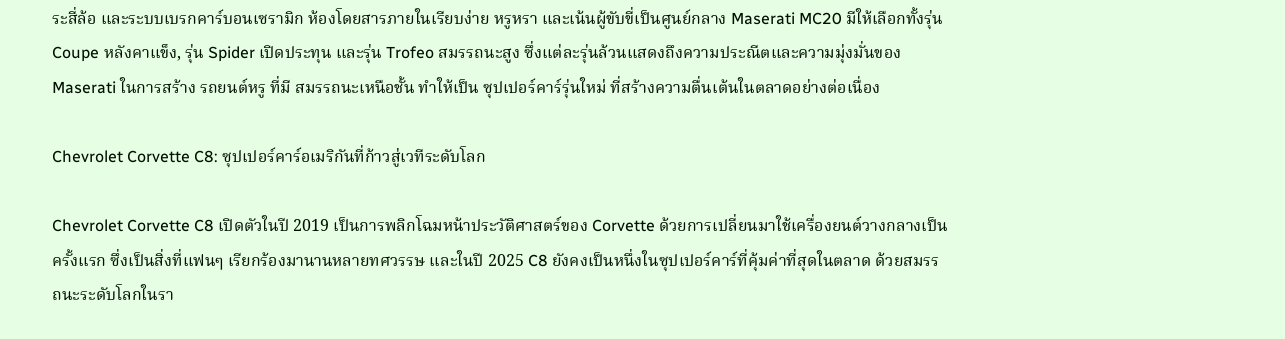ระสี่ล้อ และระบบเบรกคาร์บอนเซรามิก ห้องโดยสารภายในเรียบง่าย หรูหรา และเน้นผู้ขับขี่เป็นศูนย์กลาง Maserati MC20 มีให้เลือกทั้งรุ่น Coupe หลังคาแข็ง, รุ่น Spider เปิดประทุน และรุ่น Trofeo สมรรถนะสูง ซึ่งแต่ละรุ่นล้วนแสดงถึงความประณีตและความมุ่งมั่นของ Maserati ในการสร้าง รถยนต์หรู ที่มี สมรรถนะเหนือชั้น ทำให้เป็น ซุปเปอร์คาร์รุ่นใหม่ ที่สร้างความตื่นเต้นในตลาดอย่างต่อเนื่อง

Chevrolet Corvette C8: ซุปเปอร์คาร์อเมริกันที่ก้าวสู่เวทีระดับโลก

Chevrolet Corvette C8 เปิดตัวในปี 2019 เป็นการพลิกโฉมหน้าประวัติศาสตร์ของ Corvette ด้วยการเปลี่ยนมาใช้เครื่องยนต์วางกลางเป็นครั้งแรก ซึ่งเป็นสิ่งที่แฟนๆ เรียกร้องมานานหลายทศวรรษ และในปี 2025 C8 ยังคงเป็นหนึ่งในซุปเปอร์คาร์ที่คุ้มค่าที่สุดในตลาด ด้วยสมรรถนะระดับโลกในรา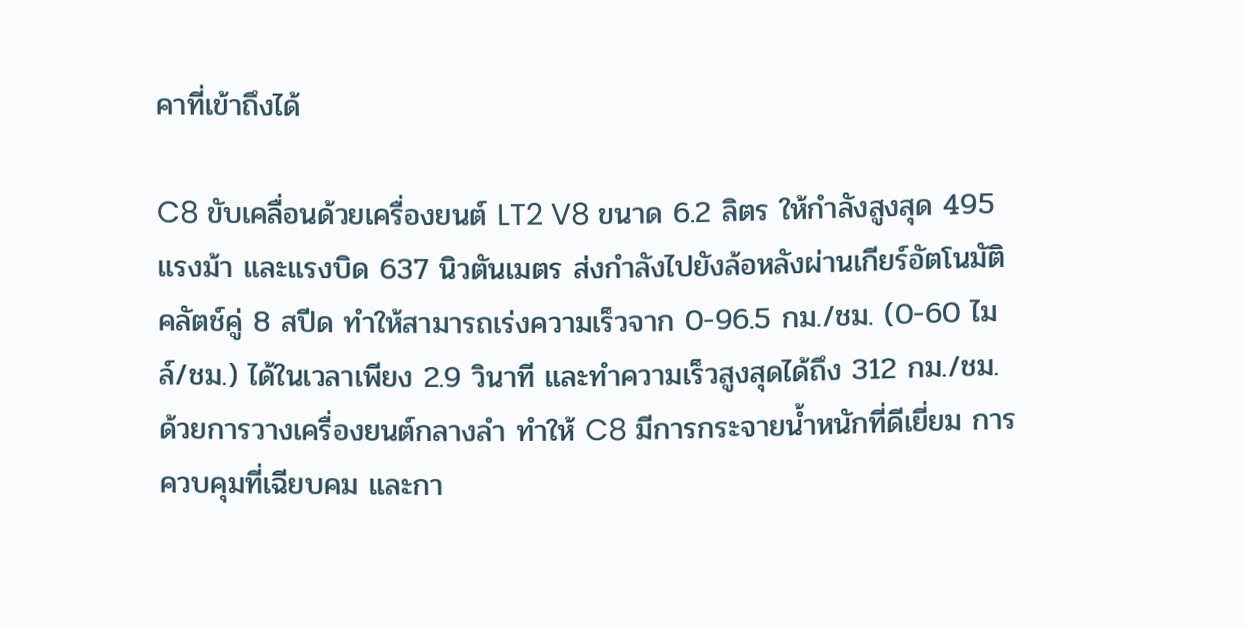คาที่เข้าถึงได้

C8 ขับเคลื่อนด้วยเครื่องยนต์ LT2 V8 ขนาด 6.2 ลิตร ให้กำลังสูงสุด 495 แรงม้า และแรงบิด 637 นิวตันเมตร ส่งกำลังไปยังล้อหลังผ่านเกียร์อัตโนมัติคลัตช์คู่ 8 สปีด ทำให้สามารถเร่งความเร็วจาก 0-96.5 กม./ชม. (0-60 ไมล์/ชม.) ได้ในเวลาเพียง 2.9 วินาที และทำความเร็วสูงสุดได้ถึง 312 กม./ชม. ด้วยการวางเครื่องยนต์กลางลำ ทำให้ C8 มีการกระจายน้ำหนักที่ดีเยี่ยม การควบคุมที่เฉียบคม และกา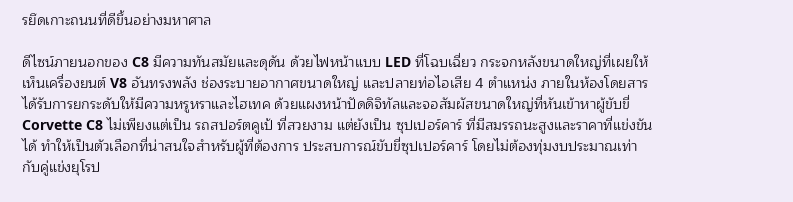รยึดเกาะถนนที่ดีขึ้นอย่างมหาศาล

ดีไซน์ภายนอกของ C8 มีความทันสมัยและดุดัน ด้วยไฟหน้าแบบ LED ที่โฉบเฉี่ยว กระจกหลังขนาดใหญ่ที่เผยให้เห็นเครื่องยนต์ V8 อันทรงพลัง ช่องระบายอากาศขนาดใหญ่ และปลายท่อไอเสีย 4 ตำแหน่ง ภายในห้องโดยสารได้รับการยกระดับให้มีความหรูหราและไฮเทค ด้วยแผงหน้าปัดดิจิทัลและจอสัมผัสขนาดใหญ่ที่หันเข้าหาผู้ขับขี่ Corvette C8 ไม่เพียงแต่เป็น รถสปอร์ตคูเป้ ที่สวยงาม แต่ยังเป็น ซุปเปอร์คาร์ ที่มีสมรรถนะสูงและราคาที่แข่งขันได้ ทำให้เป็นตัวเลือกที่น่าสนใจสำหรับผู้ที่ต้องการ ประสบการณ์ขับขี่ซุปเปอร์คาร์ โดยไม่ต้องทุ่มงบประมาณเท่ากับคู่แข่งยุโรป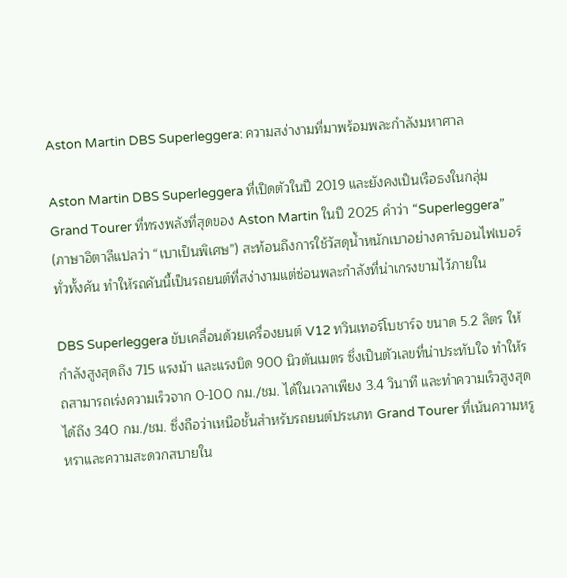Aston Martin DBS Superleggera: ความสง่างามที่มาพร้อมพละกำลังมหาศาล

Aston Martin DBS Superleggera ที่เปิดตัวในปี 2019 และยังคงเป็นเรือธงในกลุ่ม Grand Tourer ที่ทรงพลังที่สุดของ Aston Martin ในปี 2025 คำว่า “Superleggera” (ภาษาอิตาลีแปลว่า “เบาเป็นพิเศษ”) สะท้อนถึงการใช้วัสดุน้ำหนักเบาอย่างคาร์บอนไฟเบอร์ทั่วทั้งคัน ทำให้รถคันนี้เป็นรถยนต์ที่สง่างามแต่ซ่อนพละกำลังที่น่าเกรงขามไว้ภายใน

DBS Superleggera ขับเคลื่อนด้วยเครื่องยนต์ V12 ทวินเทอร์โบชาร์จ ขนาด 5.2 ลิตร ให้กำลังสูงสุดถึง 715 แรงม้า และแรงบิด 900 นิวตันเมตร ซึ่งเป็นตัวเลขที่น่าประทับใจ ทำให้รถสามารถเร่งความเร็วจาก 0-100 กม./ชม. ได้ในเวลาเพียง 3.4 วินาที และทำความเร็วสูงสุดได้ถึง 340 กม./ชม. ซึ่งถือว่าเหนือชั้นสำหรับรถยนต์ประเภท Grand Tourer ที่เน้นความหรูหราและความสะดวกสบายใน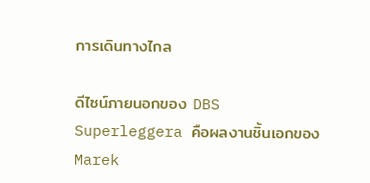การเดินทางไกล

ดีไซน์ภายนอกของ DBS Superleggera คือผลงานชิ้นเอกของ Marek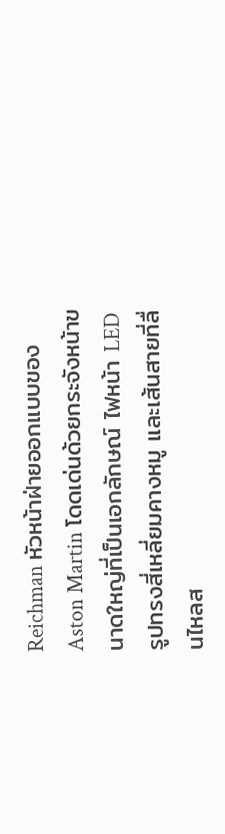Reichman หัวหน้าฝ่ายออกแบบของ Aston Martin โดดเด่นด้วยกระจังหน้าขนาดใหญ่ที่เป็นเอกลักษณ์ ไฟหน้า LED รูปทรงสี่เหลี่ยมคางหมู และเส้นสายที่ลื่นไหลส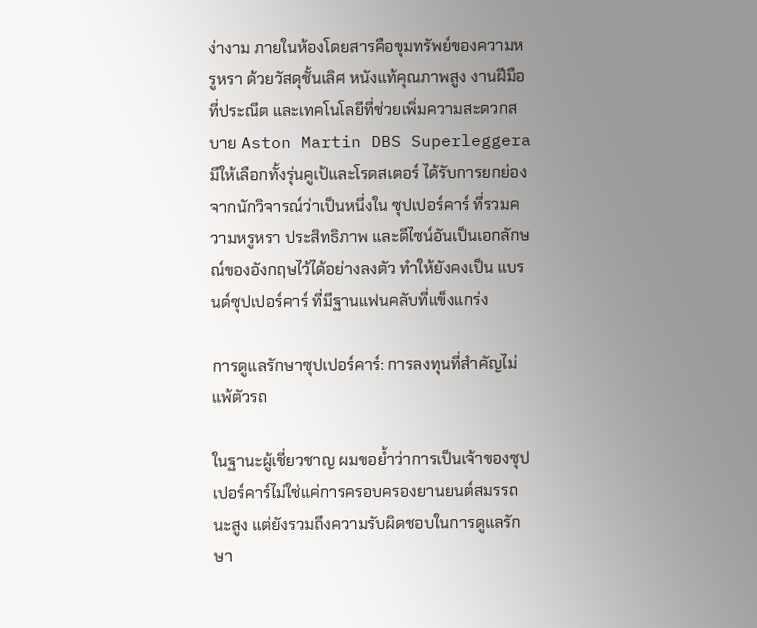ง่างาม ภายในห้องโดยสารคือขุมทรัพย์ของความหรูหรา ด้วยวัสดุชั้นเลิศ หนังแท้คุณภาพสูง งานฝีมือที่ประณีต และเทคโนโลยีที่ช่วยเพิ่มความสะดวกสบาย Aston Martin DBS Superleggera มีให้เลือกทั้งรุ่นคูเป้และโรดสเตอร์ ได้รับการยกย่องจากนักวิจารณ์ว่าเป็นหนึ่งใน ซุปเปอร์คาร์ ที่รวมความหรูหรา ประสิทธิภาพ และดีไซน์อันเป็นเอกลักษณ์ของอังกฤษไว้ได้อย่างลงตัว ทำให้ยังคงเป็น แบรนด์ซุปเปอร์คาร์ ที่มีฐานแฟนคลับที่แข็งแกร่ง

การดูแลรักษาซุปเปอร์คาร์: การลงทุนที่สำคัญไม่แพ้ตัวรถ

ในฐานะผู้เชี่ยวชาญ ผมขอย้ำว่าการเป็นเจ้าของซุปเปอร์คาร์ไม่ใช่แค่การครอบครองยานยนต์สมรรถนะสูง แต่ยังรวมถึงความรับผิดชอบในการดูแลรักษา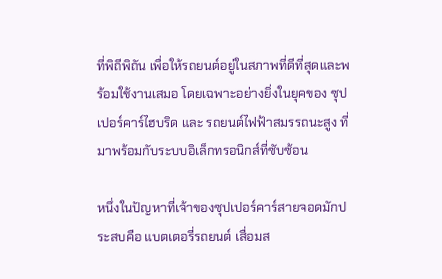ที่พิถีพิถัน เพื่อให้รถยนต์อยู่ในสภาพที่ดีที่สุดและพร้อมใช้งานเสมอ โดยเฉพาะอย่างยิ่งในยุคของ ซุปเปอร์คาร์ไฮบริด และ รถยนต์ไฟฟ้าสมรรถนะสูง ที่มาพร้อมกับระบบอิเล็กทรอนิกส์ที่ซับซ้อน

หนึ่งในปัญหาที่เจ้าของซุปเปอร์คาร์สายจอดมักประสบคือ แบตเตอรี่รถยนต์ เสื่อมส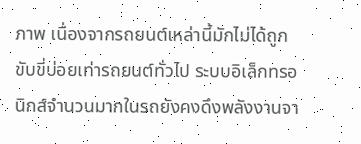ภาพ เนื่องจากรถยนต์เหล่านี้มักไม่ได้ถูกขับขี่บ่อยเท่ารถยนต์ทั่วไป ระบบอิเล็กทรอนิกส์จำนวนมากในรถยังคงดึงพลังงานจา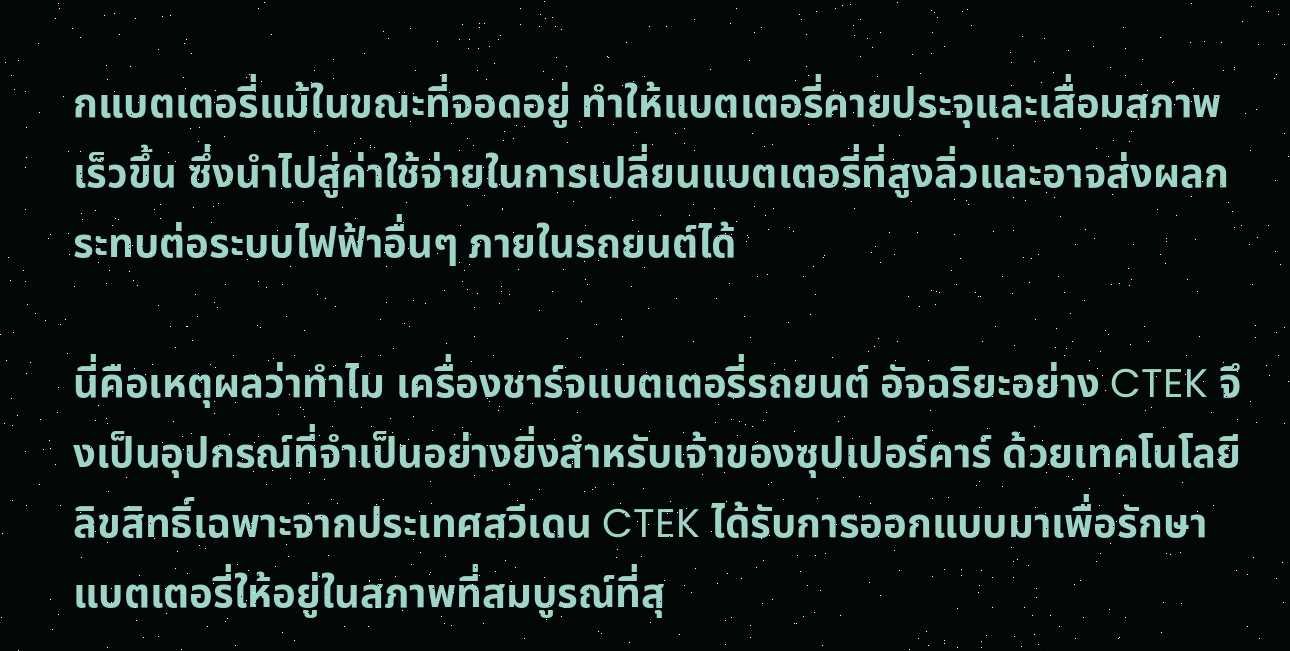กแบตเตอรี่แม้ในขณะที่จอดอยู่ ทำให้แบตเตอรี่คายประจุและเสื่อมสภาพเร็วขึ้น ซึ่งนำไปสู่ค่าใช้จ่ายในการเปลี่ยนแบตเตอรี่ที่สูงลิ่วและอาจส่งผลกระทบต่อระบบไฟฟ้าอื่นๆ ภายในรถยนต์ได้

นี่คือเหตุผลว่าทำไม เครื่องชาร์จแบตเตอรี่รถยนต์ อัจฉริยะอย่าง CTEK จึงเป็นอุปกรณ์ที่จำเป็นอย่างยิ่งสำหรับเจ้าของซุปเปอร์คาร์ ด้วยเทคโนโลยีลิขสิทธิ์เฉพาะจากประเทศสวีเดน CTEK ได้รับการออกแบบมาเพื่อรักษาแบตเตอรี่ให้อยู่ในสภาพที่สมบูรณ์ที่สุ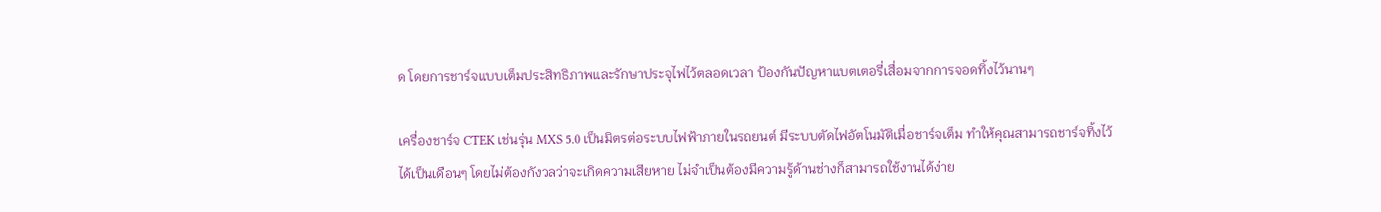ด โดยการชาร์จแบบเต็มประสิทธิภาพและรักษาประจุไฟไว้ตลอดเวลา ป้องกันปัญหาแบตเตอรี่เสื่อมจากการจอดทิ้งไว้นานๆ

เครื่องชาร์จ CTEK เช่นรุ่น MXS 5.0 เป็นมิตรต่อระบบไฟฟ้าภายในรถยนต์ มีระบบตัดไฟอัตโนมัติเมื่อชาร์จเต็ม ทำให้คุณสามารถชาร์จทิ้งไว้ได้เป็นเดือนๆ โดยไม่ต้องกังวลว่าจะเกิดความเสียหาย ไม่จำเป็นต้องมีความรู้ด้านช่างก็สามารถใช้งานได้ง่าย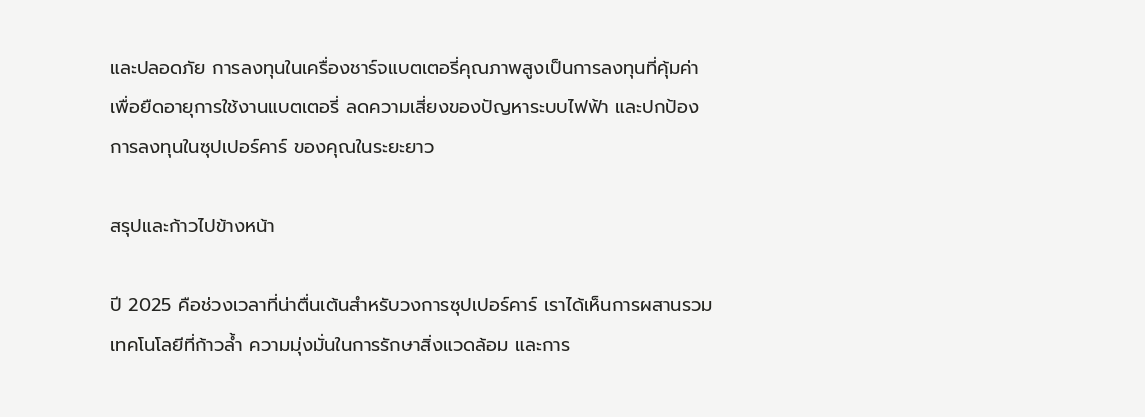และปลอดภัย การลงทุนในเครื่องชาร์จแบตเตอรี่คุณภาพสูงเป็นการลงทุนที่คุ้มค่า เพื่อยืดอายุการใช้งานแบตเตอรี่ ลดความเสี่ยงของปัญหาระบบไฟฟ้า และปกป้อง การลงทุนในซุปเปอร์คาร์ ของคุณในระยะยาว

สรุปและก้าวไปข้างหน้า

ปี 2025 คือช่วงเวลาที่น่าตื่นเต้นสำหรับวงการซุปเปอร์คาร์ เราได้เห็นการผสานรวมเทคโนโลยีที่ก้าวล้ำ ความมุ่งมั่นในการรักษาสิ่งแวดล้อม และการ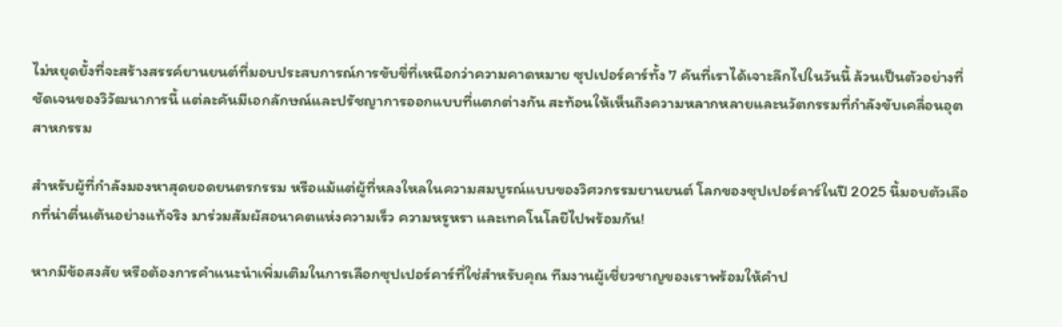ไม่หยุดยั้งที่จะสร้างสรรค์ยานยนต์ที่มอบประสบการณ์การขับขี่ที่เหนือกว่าความคาดหมาย ซุปเปอร์คาร์ทั้ง 7 คันที่เราได้เจาะลึกไปในวันนี้ ล้วนเป็นตัวอย่างที่ชัดเจนของวิวัฒนาการนี้ แต่ละคันมีเอกลักษณ์และปรัชญาการออกแบบที่แตกต่างกัน สะท้อนให้เห็นถึงความหลากหลายและนวัตกรรมที่กำลังขับเคลื่อนอุตสาหกรรม

สำหรับผู้ที่กำลังมองหาสุดยอดยนตรกรรม หรือแม้แต่ผู้ที่หลงใหลในความสมบูรณ์แบบของวิศวกรรมยานยนต์ โลกของซุปเปอร์คาร์ในปี 2025 นี้มอบตัวเลือกที่น่าตื่นเต้นอย่างแท้จริง มาร่วมสัมผัสอนาคตแห่งความเร็ว ความหรูหรา และเทคโนโลยีไปพร้อมกัน!

หากมีข้อสงสัย หรือต้องการคำแนะนำเพิ่มเติมในการเลือกซุปเปอร์คาร์ที่ใช่สำหรับคุณ ทีมงานผู้เชี่ยวชาญของเราพร้อมให้คำป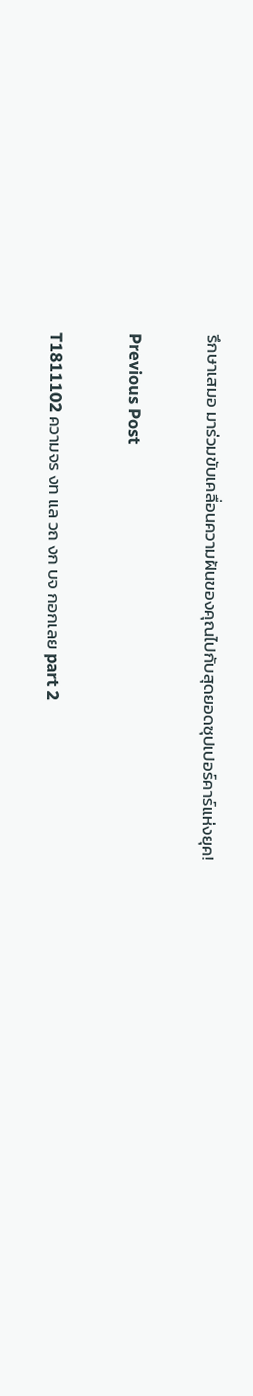รึกษาเสมอ มาร่วมขับเคลื่อนความฝันของคุณไปกับสุดยอดซุปเปอร์คาร์แห่งยุค!

Previous Post

T1811102 ความจร งท แล วถ งก บจ กอกเลย part 2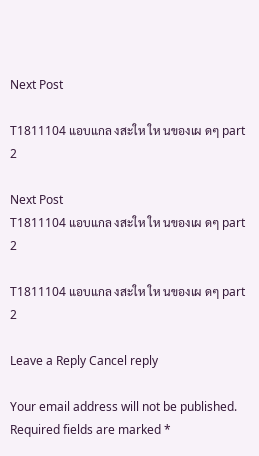Next Post

T1811104 แอบแกล งสะให ให นของเผ ดๆ part 2

Next Post
T1811104 แอบแกล งสะให ให นของเผ ดๆ part 2

T1811104 แอบแกล งสะให ให นของเผ ดๆ part 2

Leave a Reply Cancel reply

Your email address will not be published. Required fields are marked *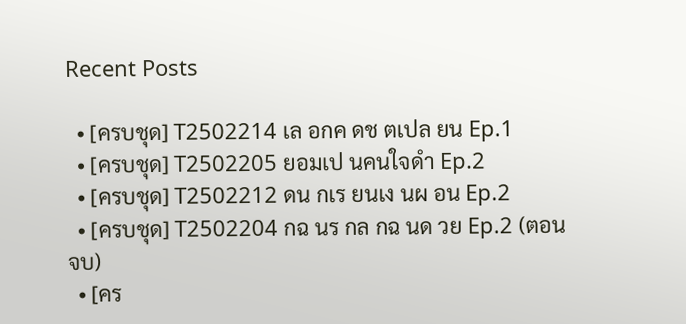Recent Posts

  • [ครบชุด] T2502214 เล อกค ดช ตเปล ยน Ep.1
  • [ครบชุด] T2502205 ยอมเป นคนใจดำ Ep.2
  • [ครบชุด] T2502212 ดน กเร ยนเง นผ อน Ep.2
  • [ครบชุด] T2502204 กฉ นร กล กฉ นด วย Ep.2 (ตอนจบ)
  • [คร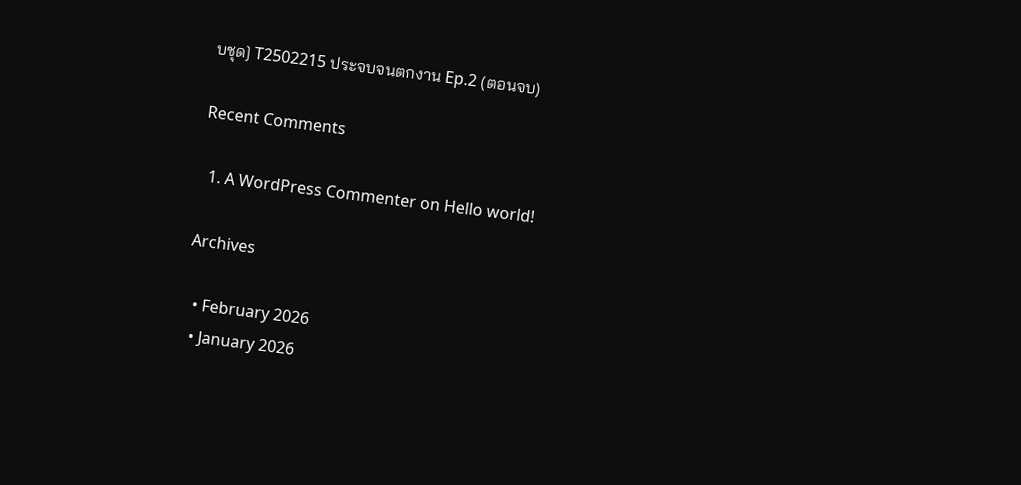บชุด] T2502215 ประจบจนตกงาน Ep.2 (ตอนจบ)

Recent Comments

  1. A WordPress Commenter on Hello world!

Archives

  • February 2026
  • January 2026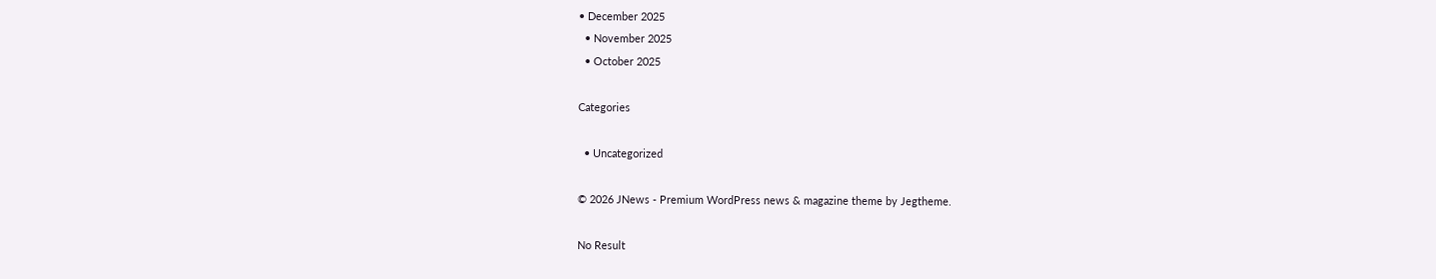• December 2025
  • November 2025
  • October 2025

Categories

  • Uncategorized

© 2026 JNews - Premium WordPress news & magazine theme by Jegtheme.

No Result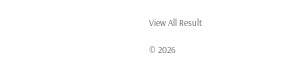View All Result

© 2026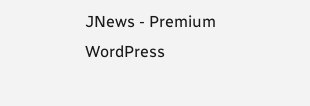JNews - Premium WordPress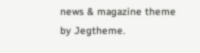news & magazine theme by Jegtheme.